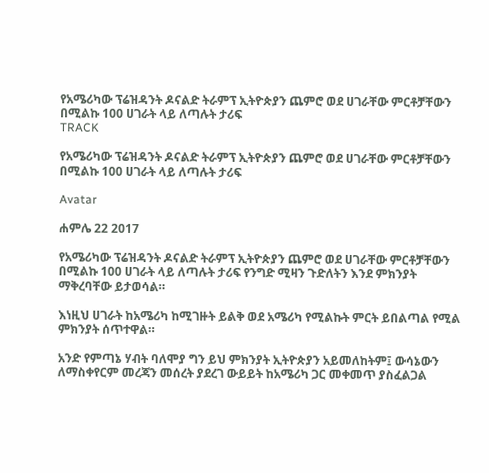የአሜሪካው ፕሬዝዳንት ዶናልድ ትራምፕ ኢትዮጵያን ጨምሮ ወደ ሀገራቸው ምርቶቻቸውን በሚልኩ 100 ሀገራት ላይ ለጣሉት ታሪፍ
TRACK

የአሜሪካው ፕሬዝዳንት ዶናልድ ትራምፕ ኢትዮጵያን ጨምሮ ወደ ሀገራቸው ምርቶቻቸውን በሚልኩ 100 ሀገራት ላይ ለጣሉት ታሪፍ

Avatar

ሐምሌ 22 2017

የአሜሪካው ፕሬዝዳንት ዶናልድ ትራምፕ ኢትዮጵያን ጨምሮ ወደ ሀገራቸው ምርቶቻቸውን በሚልኩ 100 ሀገራት ላይ ለጣሉት ታሪፍ የንግድ ሚዛን ጉድለትን እንደ ምክንያት ማቅረባቸው ይታወሳል።

እነዚህ ሀገራት ከአሜሪካ ከሚገዙት ይልቅ ወደ አሜሪካ የሚልኩት ምርት ይበልጣል የሚል ምክንያት ሰጥተዋል።

አንድ የምጣኔ ሃብት ባለሞያ ግን ይህ ምክንያት ኢትዮጵያን አይመለከትም፤ ውሳኔውን ለማስቀየርም መረጃን መሰረት ያደረገ ውይይት ከአሜሪካ ጋር መቀመጥ ያስፈልጋል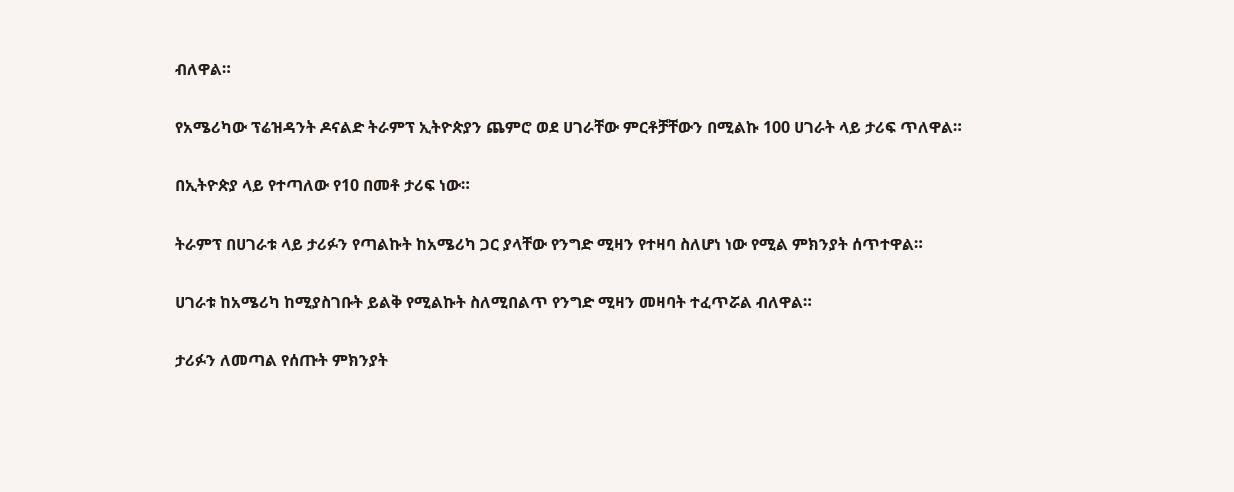ብለዋል።

የአሜሪካው ፕሬዝዳንት ዶናልድ ትራምፕ ኢትዮጵያን ጨምሮ ወደ ሀገራቸው ምርቶቻቸውን በሚልኩ 100 ሀገራት ላይ ታሪፍ ጥለዋል።

በኢትዮጵያ ላይ የተጣለው የ10 በመቶ ታሪፍ ነው።

ትራምፕ በሀገራቱ ላይ ታሪፉን የጣልኩት ከአሜሪካ ጋር ያላቸው የንግድ ሚዛን የተዛባ ስለሆነ ነው የሚል ምክንያት ሰጥተዋል።

ሀገራቱ ከአሜሪካ ከሚያስገቡት ይልቅ የሚልኩት ስለሚበልጥ የንግድ ሚዛን መዛባት ተፈጥሯል ብለዋል።

ታሪፉን ለመጣል የሰጡት ምክንያት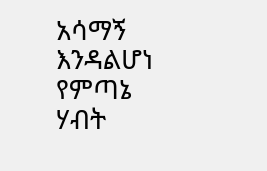አሳማኝ እንዳልሆነ የምጣኔ ሃብት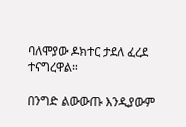ባለሞያው ዶክተር ታደለ ፈረደ ተናግረዋል።

በንግድ ልውውጡ እንዲያውም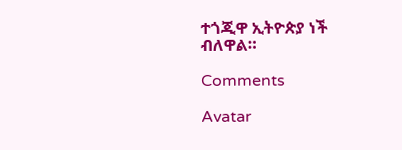ተጎጂዋ ኢትዮጵያ ነች ብለዋል።

Comments

Avatar